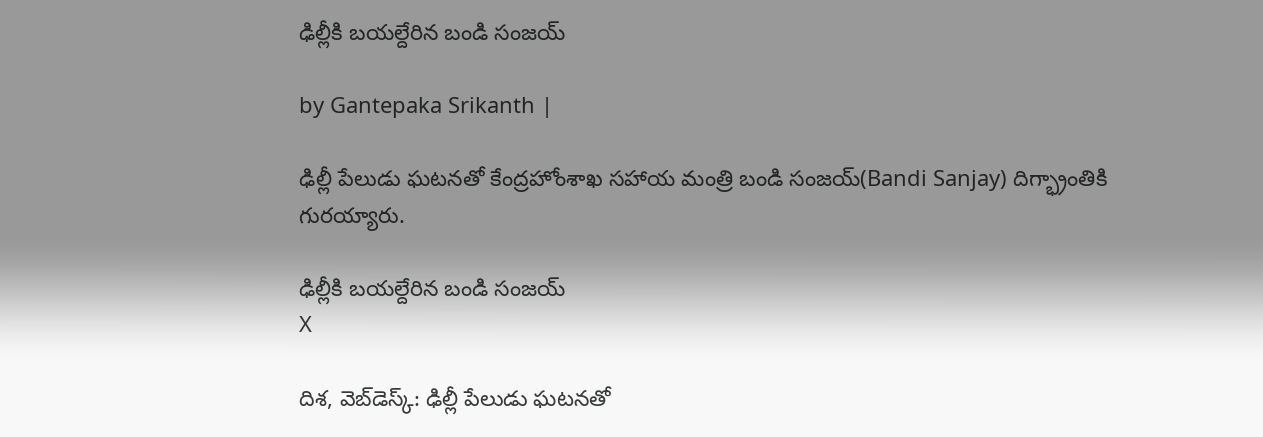ఢిల్లీకి బయల్దేరిన బండి సంజయ్

by Gantepaka Srikanth |

ఢిల్లీ పేలుడు ఘటనతో కేంద్రహోంశాఖ సహాయ మంత్రి బండి సంజయ్(Bandi Sanjay) దిగ్భ్రాంతికి గురయ్యారు.

ఢిల్లీకి బయల్దేరిన బండి సంజయ్
X

దిశ, వెబ్‌డెస్క్: ఢిల్లీ పేలుడు ఘటనతో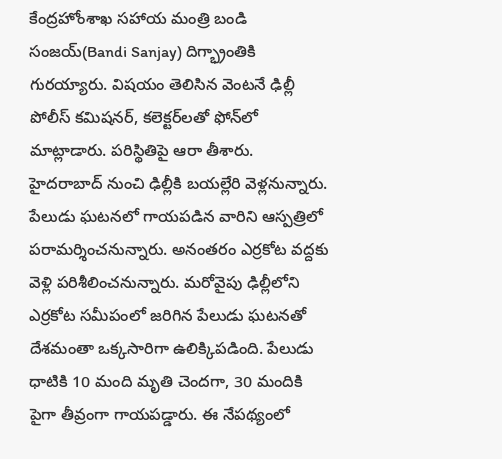కేంద్రహోంశాఖ సహాయ మంత్రి బండి సంజయ్(Bandi Sanjay) దిగ్భ్రాంతికి గురయ్యారు. విషయం తెలిసిన వెంటనే ఢిల్లీ పోలీస్ కమిషనర్, కలెక్టర్‌లతో ఫోన్‌లో మాట్లాడారు. పరిస్థితిపై ఆరా తీశారు. హైదరాబాద్‌ నుంచి ఢిల్లీకి బయల్లేరి వెళ్లనున్నారు. పేలుడు ఘటనలో గాయపడిన వారిని ఆస్పత్రిలో పరామర్శించనున్నారు. అనంతరం ఎర్రకోట వద్దకు వెళ్లి పరిశీలించనున్నారు. మరోవైపు ఢిల్లీలోని ఎర్రకోట సమీపంలో జరిగిన పేలుడు ఘటనతో దేశమంతా ఒక్కసారిగా ఉలిక్కిపడింది. పేలుడు ధాటికి 10 మంది మృతి చెందగా, 30 మందికి పైగా తీవ్రంగా గాయపడ్డారు. ఈ నేపథ్యంలో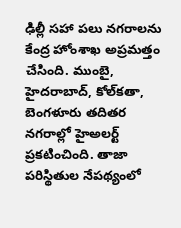ఢిల్లీ సహా పలు నగరాలను కేంద్ర హోంశాఖ అప్రమత్తం చేసింది. ముంబై, హైదరాబాద్‌, కోల్‌కతా, బెంగళూరు తదితర నగరాల్లో హైఅలర్ట్‌ ప్రకటించింది. తాజా పరిస్థితుల నేపథ్యంలో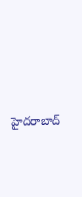హైదరాబాద్‌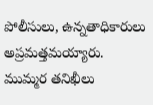పోలీసులు, ఉన్నతాధికారులు అప్రమత్తమయ్యారు. ముమ్మర తనిఖీలు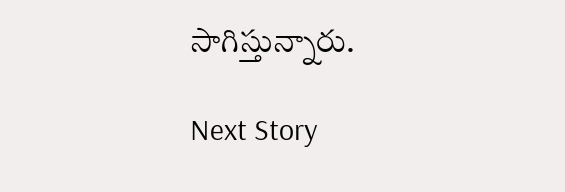సాగిస్తున్నారు.

Next Story